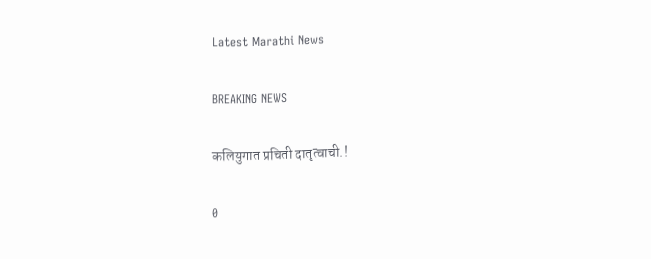Latest Marathi News

BREAKING NEWS

कलियुगात प्रचिती दातृत्वाची.!

0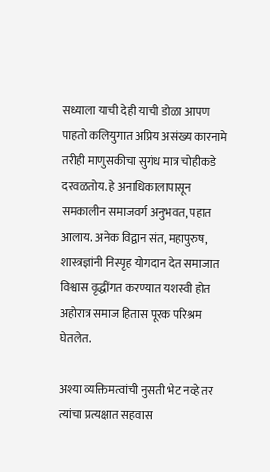सध्याला याची देही याची डोळा आपण पाहतो कलियुगात अप्रिय असंख्य कारनामे तरीही माणुसकीचा सुगंध मात्र चोहीकडे दरवळतोय. हे अनाधिकालापासून समकालीन समाजवर्ग अनुभवत, पहात आलाय. अनेक विद्वान संत, महापुरुष, शास्त्रज्ञांनी निस्पृह योगदान देत समाजात विश्वास वृद्धींगत करण्यात यशस्वी होत अहोरात्र समाज हितास पूरक परिश्रम घेतलेत.

अश्या व्यक्तिमत्वांची नुसती भेट नव्हे तर त्यांचा प्रत्यक्षात सहवास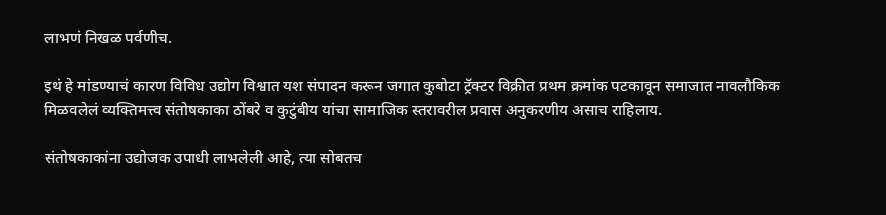लाभणं निखळ पर्वणीच.

इथं हे मांडण्याचं कारण विविध उद्योग विश्वात यश संपादन करून जगात कुबोटा ट्रॅक्टर विक्रीत प्रथम क्रमांक पटकावून समाजात नावलौकिक मिळवलेलं व्यक्तिमत्त्व संतोषकाका ठोंबरे व कुटुंबीय यांचा सामाजिक स्तरावरील प्रवास अनुकरणीय असाच राहिलाय.

संतोषकाकांना उद्योजक उपाधी लाभलेली आहे, त्या सोबतच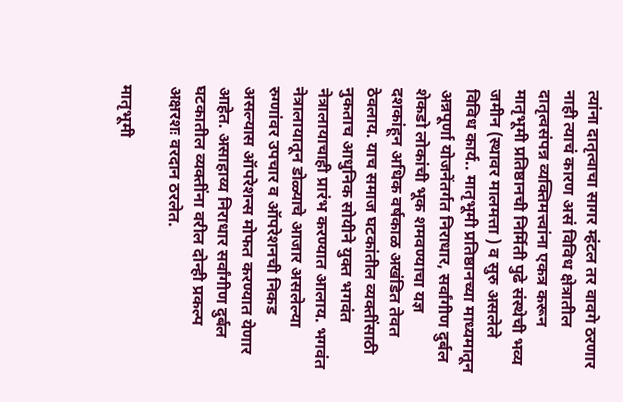त्यांना दातृत्वाचा सागर म्हंटल तर वावगे ठरणार नाही त्याचं कारण असं विविध क्षेत्रातील दातृत्वसंपन्न व्यक्तिमत्त्वांना एकत्र करून मातृभूमी प्रतिष्ठानची निर्मिती पुढे संस्थेची भव्य जमीन (स्थावर मालमत्ता ) व सुरु असलेले विविध कार्य.. मातृभूमी प्रतिष्ठानच्या माध्यमातून अन्नपूर्णा योजनेंतर्गत निराधार, सर्वांगीण दुर्बल शेकडो लोकांची भूक शमवण्याचा यज्ञ दशकांहून अधिक वर्षकाळ अखंडित तेवत ठेवलाय. याच समाज घटकांतील व्यक्तींसाठी नुकताच आधुनिक सोयीने युक्त भगवंत नेत्रालायाचाही प्रारंभ करण्यात आलाय. भगवंत नेत्रालायातून डोळ्याचे आजार असलेल्या रुग्णांवर उपचार व ऑपरेशनची निकड असल्यास ऑपरेशन्स मोफत करण्यात येणार आहेत. असाहाय्य निराधार सर्वांगीण दुर्बल घटकातील व्यक्तींना वरील दोन्ही प्रकल्प अक्षरशः वरदान ठरलेत.

मातृभूमी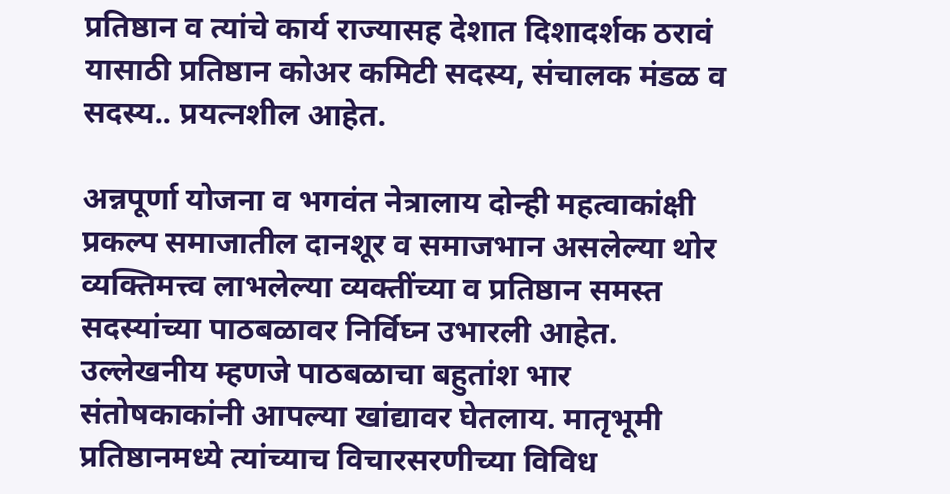प्रतिष्ठान व त्यांचे कार्य राज्यासह देशात दिशादर्शक ठरावं यासाठी प्रतिष्ठान कोअर कमिटी सदस्य, संचालक मंडळ व सदस्य.. प्रयत्नशील आहेत.

अन्नपूर्णा योजना व भगवंत नेत्रालाय दोन्ही महत्वाकांक्षी प्रकल्प समाजातील दानशूर व समाजभान असलेल्या थोर व्यक्तिमत्त्व लाभलेल्या व्यक्तींच्या व प्रतिष्ठान समस्त सदस्यांच्या पाठबळावर निर्विघ्न उभारली आहेत. उल्लेखनीय म्हणजे पाठबळाचा बहुतांश भार संतोषकाकांनी आपल्या खांद्यावर घेतलाय. मातृभूमी प्रतिष्ठानमध्ये त्यांच्याच विचारसरणीच्या विविध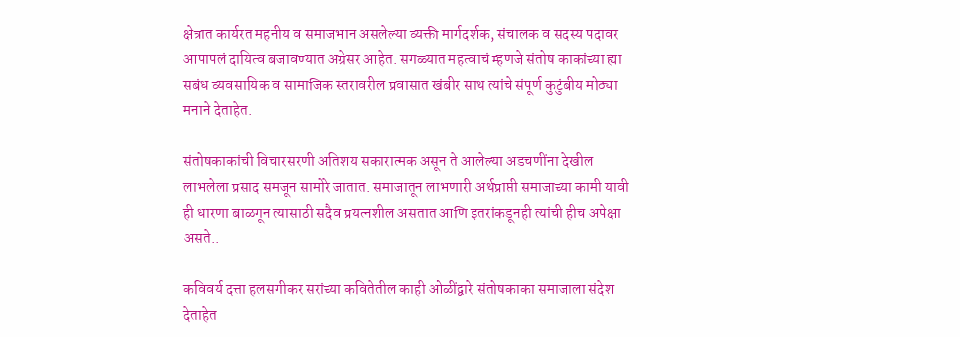क्षेत्रात कार्यरत महनीय व समाजभान असलेल्या व्यक्ती मार्गदर्शक, संचालक व सदस्य पदावर आपापलं दायित्व बजावण्यात अग्रेसर आहेत. सगळ्यात महत्वाचं म्हणजे संतोष काकांच्या ह्या सबंध व्यवसायिक व सामाजिक स्तरावरील प्रवासात खंबीर साथ त्यांचे संपूर्ण कुटुंबीय मोठ्या मनाने देताहेत.

संतोषकाकांची विचारसरणी अतिशय सकारात्मक असून ते आलेल्या अडचणींना देखील लाभलेला प्रसाद समजून सामोरे जातात. समाजातून लाभणारी अर्थप्राप्ती समाजाच्या कामी यावी ही धारणा बाळगून त्यासाठी सदैव प्रयत्नशील असतात आणि इतरांकडूनही त्यांची हीच अपेक्षा असते..

कविवर्य दत्ता हलसगीकर सरांच्या कवितेतील काही ओळींद्वारे संतोषकाका समाजाला संदेश देताहेत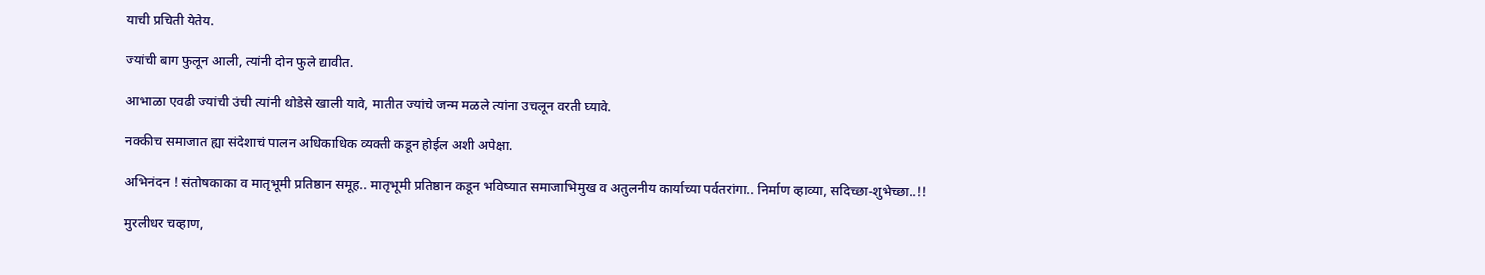याची प्रचिती येतेय.

ज्यांची बाग फुलून आली, त्यांनी दोन फुले द्यावीत.

आभाळा एवढी ज्यांची उंची त्यांनी थोडेसे खाली यावे, मातीत ज्यांचे जन्म मळले त्यांना उचलून वरती घ्यावे.

नक्कीच समाजात ह्या संदेशाचं पालन अधिकाधिक व्यक्ती कडून होईल अशी अपेक्षा.

अभिनंदन ! संतोषकाका व मातृभूमी प्रतिष्ठान समूह.. मातृभूमी प्रतिष्ठान कडून भविष्यात समाजाभिमुख व अतुलनीय कार्याच्या पर्वतरांगा.. निर्माण व्हाव्या, सदिच्छा-शुभेच्छा..!!

मुरलीधर चव्हाण,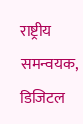राष्ट्रीय समन्वयक,
डिजिटल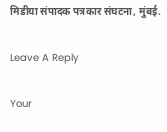मिडीया संपादक पत्रकार संघटना, मुंबई.

Leave A Reply

Your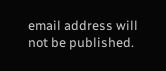email address will not be published.